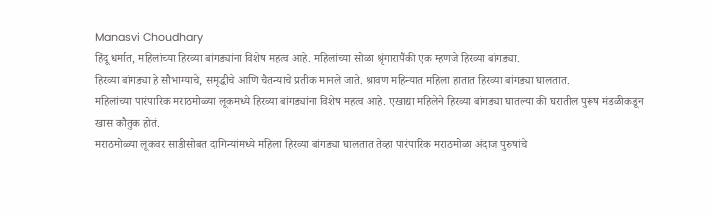Manasvi Choudhary
हिंदू धर्मात, महिलांच्या हिरव्या बांगड्यांना विशेष महत्व आहे. महिलांच्या सोळा श्रृंगारापैंकी एक म्हणजे हिरव्या बांगड्या.
हिरव्या बांगड्या हे सौभाग्याचे, समृद्धीचे आणि चैतन्याचे प्रतीक मानले जाते. श्रावण महिन्यात महिला हातात हिरव्या बांगड्या घालतात.
महिलांच्या पारंपारिक मराठमोळ्या लूकमध्ये हिरव्या बांगड्यांना विशेष महत्व आहे. एखाद्या महिलेने हिरव्या बांगड्या घातल्या की घरातील पुरूष मंडळीकडून खास कौतुक होतं.
मराठमोळ्या लूकवर साडीसोबत दागिन्यांमध्ये महिला हिरव्या बांगड्या घालतात तेव्हा पारंपारिक मराठमोळा अंदाज पुरुषांचे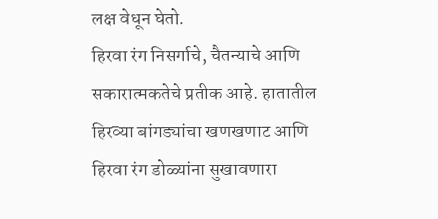लक्ष वेधून घेतो.
हिरवा रंग निसर्गाचे, चैतन्याचे आणि सकारात्मकतेचे प्रतीक आहे. हातातील हिरव्या बांगड्यांचा खणखणाट आणि हिरवा रंग डोळ्यांना सुखावणारा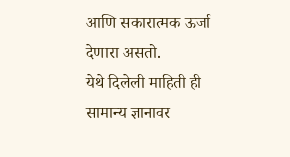आणि सकारात्मक ऊर्जा देणारा असतो.
येथे दिलेली माहिती ही सामान्य ज्ञानावर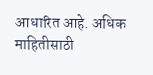आधारित आहे. अधिक माहितीसाठी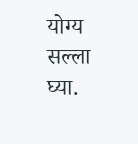योग्य सल्ला घ्या.